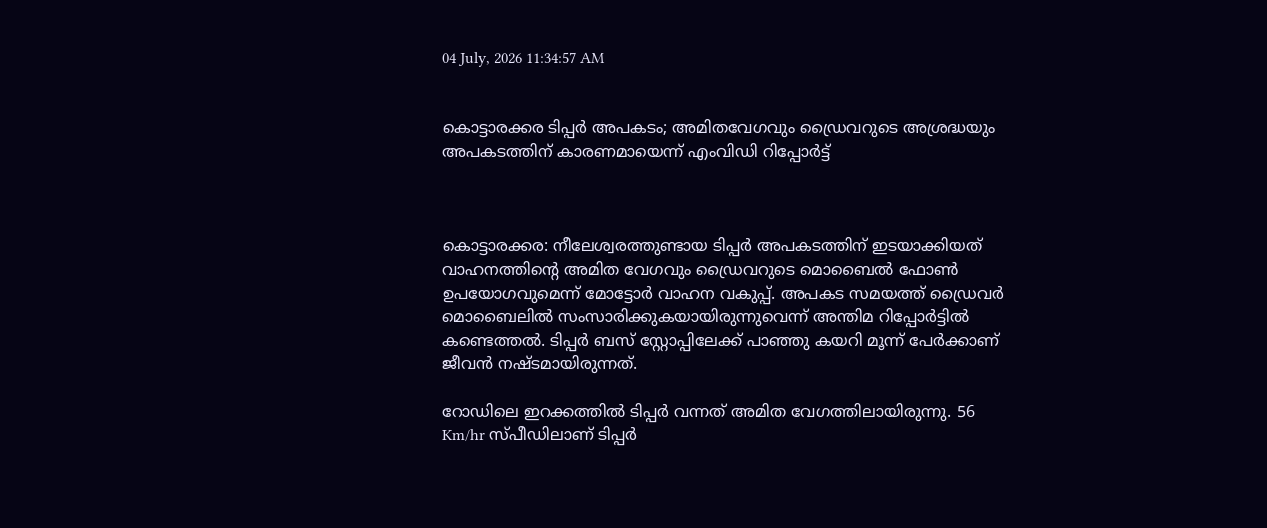04 July, 2026 11:34:57 AM


കൊട്ടാരക്കര ടിപ്പർ അപകടം; അമിതവേഗവും ഡ്രൈവറുടെ അശ്രദ്ധയും അപകടത്തിന് കാരണമായെന്ന് എംവി‍‍‍ഡി റിപ്പോർട്ട്



കൊട്ടാരക്കര: നീലേശ്വരത്തുണ്ടായ ടിപ്പർ അപകടത്തിന് ഇടയാക്കിയത് വാഹനത്തിന്റെ അമിത വേഗവും ഡ്രൈവറുടെ മൊബൈൽ ഫോൺ ഉപയോഗവുമെന്ന് മോട്ടോർ വാഹന വകുപ്പ്. അപകട സമയത്ത് ഡ്രൈവർ മൊബൈലിൽ സംസാരിക്കുകയായിരുന്നുവെന്ന് അന്തിമ റിപ്പോർട്ടിൽ കണ്ടെത്തൽ. ടിപ്പർ ബസ് സ്റ്റോപ്പിലേക്ക് പാഞ്ഞു കയറി മൂന്ന് പേർക്കാണ് ജീവൻ നഷ്ടമായിരുന്നത്.

റോഡിലെ ഇറക്കത്തിൽ ടിപ്പർ വന്നത് അമിത വേഗത്തിലായിരുന്നു. 56 Km/hr സ്പീഡിലാണ് ടിപ്പർ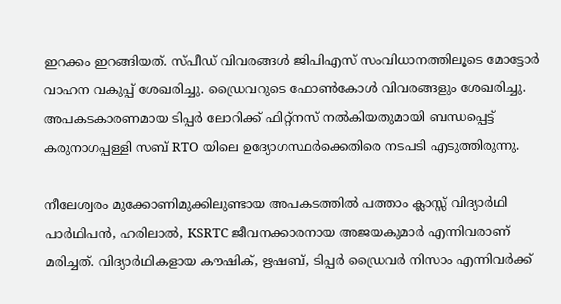ഇറക്കം ഇറങ്ങിയത്. സ്പീഡ് വിവരങ്ങൾ ജിപിഎസ് സംവിധാനത്തിലൂടെ മോട്ടോർ വാഹന വകുപ്പ് ശേഖരിച്ചു. ഡ്രൈവറുടെ ഫോൺകോൾ വിവരങ്ങളും ശേഖരിച്ചു. അപകടകാരണമായ ടിപ്പർ ലോറിക്ക് ഫിറ്റ്നസ് നൽകിയതുമായി ബന്ധപ്പെട്ട് കരുനാഗപ്പള്ളി സബ് RTO യിലെ ഉദ്യോഗസ്ഥർക്കെതിരെ നടപടി എടുത്തിരുന്നു.

നീലേശ്വരം മുക്കോണിമുക്കിലുണ്ടായ അപകടത്തിൽ പത്താം ക്ലാസ്സ് വിദ്യാർഥി പാർഥിപൻ, ഹരിലാൽ, KSRTC ജീവനക്കാരനായ അജയകുമാർ എന്നിവരാണ് മരിച്ചത്. വിദ്യാർഥികളായ കൗഷിക്, ഋഷബ്, ടിപ്പർ ഡ്രൈവർ നിസാം എന്നിവർക്ക്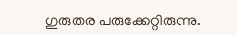ഗുരുതര പരുക്കേറ്റിരുന്നു.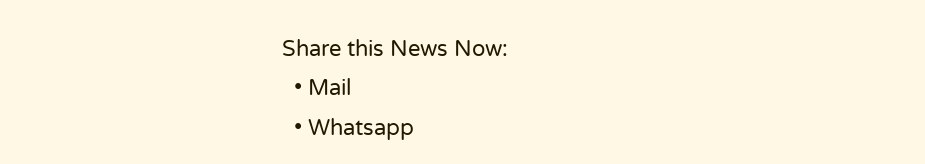Share this News Now:
  • Mail
  • Whatsapp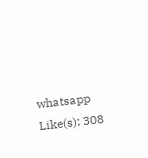whatsapp
Like(s): 308